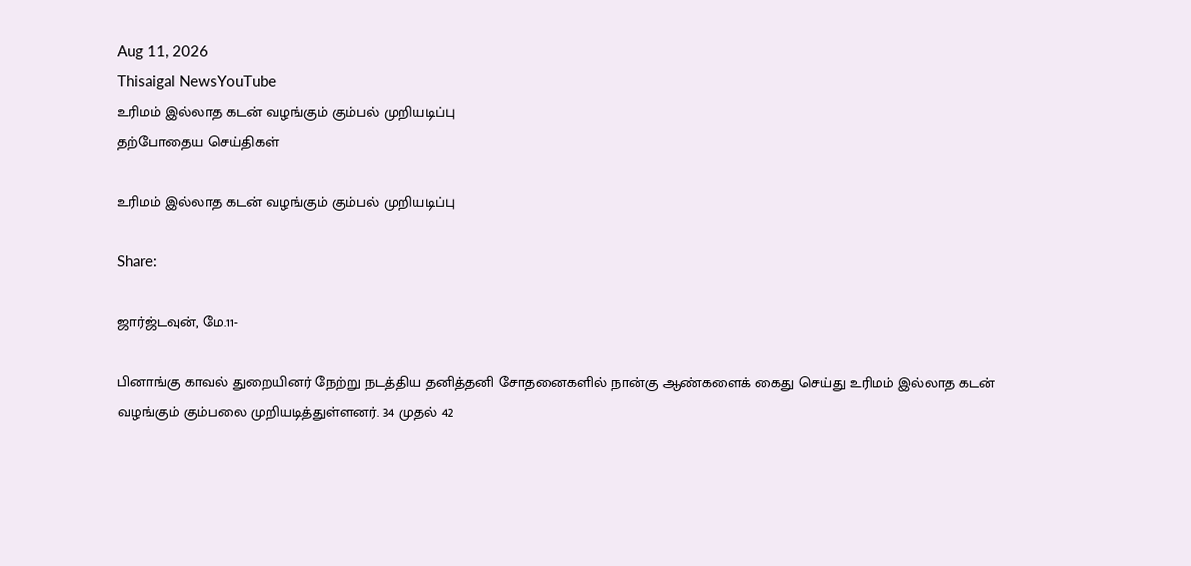Aug 11, 2026
Thisaigal NewsYouTube
உரிமம் இல்லாத கடன் வழங்கும் கும்பல் முறியடிப்பு
தற்போதைய செய்திகள்

உரிமம் இல்லாத கடன் வழங்கும் கும்பல் முறியடிப்பு

Share:

ஜார்ஜ்டவுன், மே.11-

பினாங்கு காவல் துறையினர் நேற்று நடத்திய தனித்தனி சோதனைகளில் நான்கு ஆண்களைக் கைது செய்து உரிமம் இல்லாத கடன் வழங்கும் கும்பலை முறியடித்துள்ளனர். 34 முதல் 42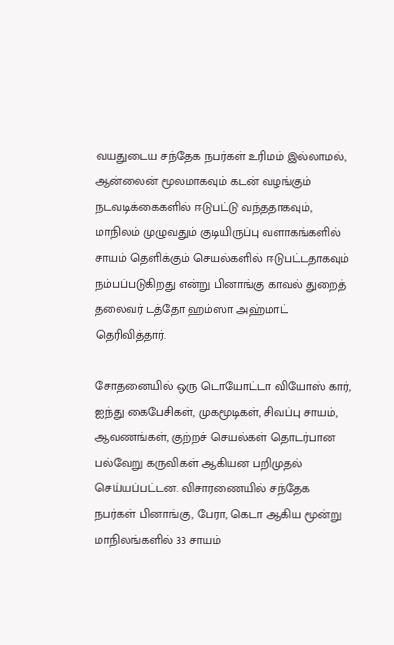வயதுடைய சந்தேக நபர்கள் உரிமம் இல்லாமல், ஆன்லைன் மூலமாகவும் கடன் வழங்கும் நடவடிக்கைகளில் ஈடுபட்டு வந்ததாகவும், மாநிலம் முழுவதும் குடியிருப்பு வளாகங்களில் சாயம் தெளிக்கும் செயல்களில் ஈடுபட்டதாகவும் நம்பப்படுகிறது என்று பினாங்கு காவல் துறைத் தலைவர் டத்தோ ஹம்ஸா அஹ்மாட் தெரிவித்தார்.

சோதனையில் ஒரு டொயோட்டா வியோஸ் கார், ஐந்து கைபேசிகள், முகமூடிகள், சிவப்பு சாயம், ஆவணங்கள், குற்றச் செயல்கள் தொடர்பான பல்வேறு கருவிகள் ஆகியன பறிமுதல் செய்யப்பட்டன. விசாரணையில் சந்தேக நபர்கள் பினாங்கு, பேரா, கெடா ஆகிய மூன்று மாநிலங்களில் 33 சாயம்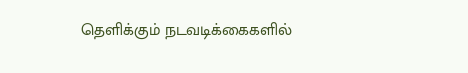தெளிக்கும் நடவடிக்கைகளில்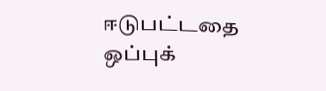ஈடுபட்டதை ஒப்புக்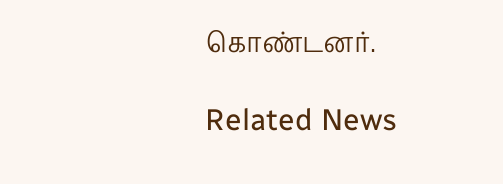கொண்டனர்.

Related News